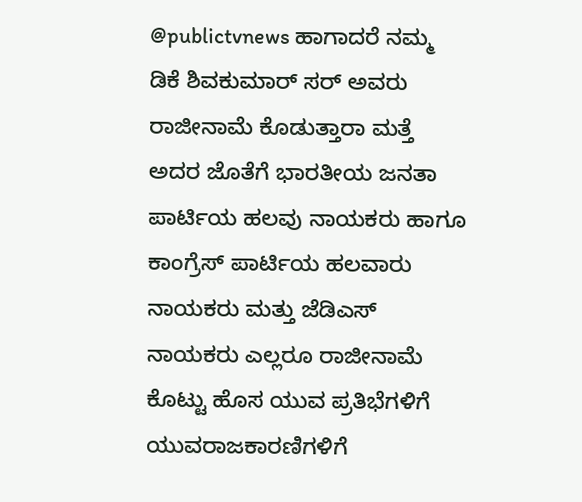@publictvnews ಹಾಗಾದರೆ ನಮ್ಮ ಡಿಕೆ ಶಿವಕುಮಾರ್ ಸರ್ ಅವರು ರಾಜೀನಾಮೆ ಕೊಡುತ್ತಾರಾ ಮತ್ತೆ ಅದರ ಜೊತೆಗೆ ಭಾರತೀಯ ಜನತಾ ಪಾರ್ಟಿಯ ಹಲವು ನಾಯಕರು ಹಾಗೂ ಕಾಂಗ್ರೆಸ್ ಪಾರ್ಟಿಯ ಹಲವಾರು ನಾಯಕರು ಮತ್ತು ಜೆಡಿಎಸ್ ನಾಯಕರು ಎಲ್ಲರೂ ರಾಜೀನಾಮೆ ಕೊಟ್ಟು ಹೊಸ ಯುವ ಪ್ರತಿಭೆಗಳಿಗೆ ಯುವರಾಜಕಾರಣಿಗಳಿಗೆ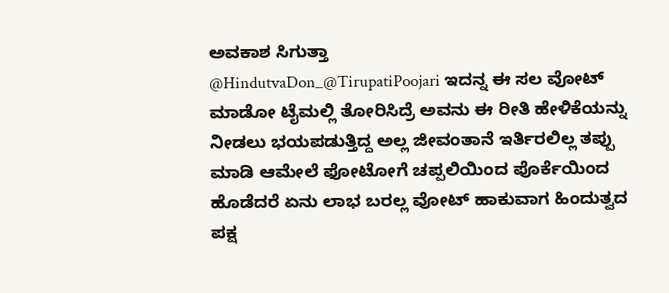ಅವಕಾಶ ಸಿಗುತ್ತಾ
@HindutvaDon_@TirupatiPoojari ಇದನ್ನ ಈ ಸಲ ವೋಟ್ ಮಾಡೋ ಟೈಮಲ್ಲಿ ತೋರಿಸಿದ್ರೆ ಅವನು ಈ ರೀತಿ ಹೇಳಿಕೆಯನ್ನು ನೀಡಲು ಭಯಪಡುತ್ತಿದ್ದ ಅಲ್ಲ ಜೀವಂತಾನೆ ಇರ್ತಿರಲಿಲ್ಲ ತಪ್ಪು ಮಾಡಿ ಆಮೇಲೆ ಫೋಟೋಗೆ ಚಪ್ಪಲಿಯಿಂದ ಪೊರ್ಕೆಯಿಂದ ಹೊಡೆದರೆ ಏನು ಲಾಭ ಬರಲ್ಲ ವೋಟ್ ಹಾಕುವಾಗ ಹಿಂದುತ್ವದ ಪಕ್ಷ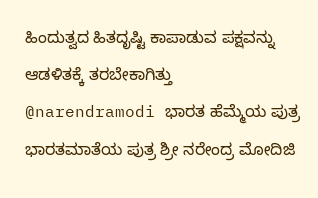ಹಿಂದುತ್ವದ ಹಿತದೃಷ್ಟಿ ಕಾಪಾಡುವ ಪಕ್ಷವನ್ನು ಆಡಳಿತಕ್ಕೆ ತರಬೇಕಾಗಿತ್ತು
@narendramodi ಭಾರತ ಹೆಮ್ಮೆಯ ಪುತ್ರ ಭಾರತಮಾತೆಯ ಪುತ್ರ ಶ್ರೀ ನರೇಂದ್ರ ಮೋದಿಜಿ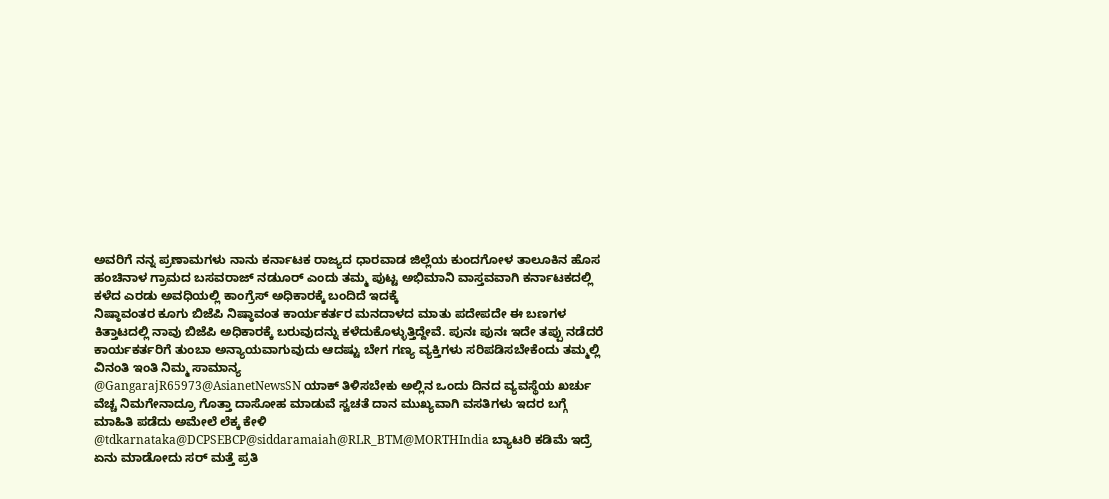ಅವರಿಗೆ ನನ್ನ ಪ್ರಣಾಮಗಳು ನಾನು ಕರ್ನಾಟಕ ರಾಜ್ಯದ ಧಾರವಾಡ ಜಿಲ್ಲೆಯ ಕುಂದಗೋಳ ತಾಲೂಕಿನ ಹೊಸ ಹಂಚಿನಾಳ ಗ್ರಾಮದ ಬಸವರಾಜ್ ನಡುೂರ್ ಎಂದು ತಮ್ಮ ಪುಟ್ಟ ಅಭಿಮಾನಿ ವಾಸ್ತವವಾಗಿ ಕರ್ನಾಟಕದಲ್ಲಿ ಕಳೆದ ಎರಡು ಅವಧಿಯಲ್ಲಿ ಕಾಂಗ್ರೆಸ್ ಅಧಿಕಾರಕ್ಕೆ ಬಂದಿದೆ ಇದಕ್ಕೆ
ನಿಷ್ಠಾವಂತರ ಕೂಗು ಬಿಜೆಪಿ ನಿಷ್ಠಾವಂತ ಕಾರ್ಯಕರ್ತರ ಮನದಾಳದ ಮಾತು ಪದೇಪದೇ ಈ ಬಣಗಳ ಕಿತ್ತಾಟದಲ್ಲಿ ನಾವು ಬಿಜೆಪಿ ಅಧಿಕಾರಕ್ಕೆ ಬರುವುದನ್ನು ಕಳೆದುಕೊಳ್ಳುತ್ತಿದ್ದೇವೆ. ಪುನಃ ಪುನಃ ಇದೇ ತಪ್ಪು ನಡೆದರೆ ಕಾರ್ಯಕರ್ತರಿಗೆ ತುಂಬಾ ಅನ್ಯಾಯವಾಗುವುದು ಆದಷ್ಟು ಬೇಗ ಗಣ್ಯ ವ್ಯಕ್ತಿಗಳು ಸರಿಪಡಿಸಬೇಕೆಂದು ತಮ್ಮಲ್ಲಿ ವಿನಂತಿ ಇಂತಿ ನಿಮ್ಮ ಸಾಮಾನ್ಯ
@GangarajR65973@AsianetNewsSN ಯಾಕ್ ತಿಳಿಸಬೇಕು ಅಲ್ಲಿನ ಒಂದು ದಿನದ ವ್ಯವಸ್ಥೆಯ ಖರ್ಚು ವೆಚ್ಚ ನಿಮಗೇನಾದ್ರೂ ಗೊತ್ತಾ ದಾಸೋಹ ಮಾಡುವೆ ಸ್ವಚತೆ ದಾನ ಮುಖ್ಯವಾಗಿ ವಸತಿಗಳು ಇದರ ಬಗ್ಗೆ ಮಾಹಿತಿ ಪಡೆದು ಅಮೇಲೆ ಲೆಕ್ಕ ಕೇಳಿ
@tdkarnataka@DCPSEBCP@siddaramaiah@RLR_BTM@MORTHIndia ಬ್ಯಾಟರಿ ಕಡಿಮೆ ಇದ್ರೆ ಏನು ಮಾಡೋದು ಸರ್ ಮತ್ತೆ ಪ್ರತಿ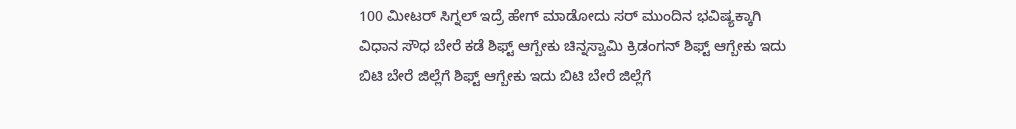100 ಮೀಟರ್ ಸಿಗ್ನಲ್ ಇದ್ರೆ ಹೇಗ್ ಮಾಡೋದು ಸರ್ ಮುಂದಿನ ಭವಿಷ್ಯಕ್ಕಾಗಿ ವಿಧಾನ ಸೌಧ ಬೇರೆ ಕಡೆ ಶಿಫ್ಟ್ ಆಗ್ಬೇಕು ಚಿನ್ನಸ್ವಾಮಿ ಕ್ರಿಡಂಗನ್ ಶಿಫ್ಟ್ ಆಗ್ಬೇಕು ಇದು ಬಿಟಿ ಬೇರೆ ಜಿಲ್ಲೆಗೆ ಶಿಫ್ಟ್ ಆಗ್ಬೇಕು ಇದು ಬಿಟಿ ಬೇರೆ ಜಿಲ್ಲೆಗೆ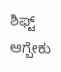ಶಿಫ್ಟ್ ಆಗ್ಬೇಕು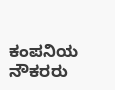ಕಂಪನಿಯ ನೌಕರರು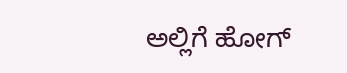ಅಲ್ಲಿಗೆ ಹೋಗ್